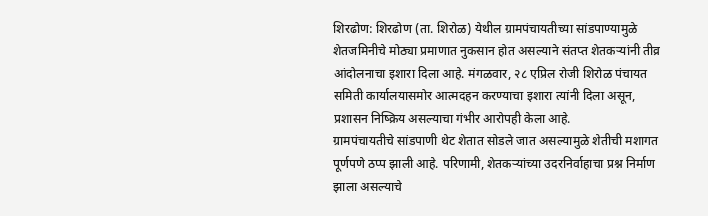शिरढोण: शिरढोण (ता. शिरोळ) येथील ग्रामपंचायतीच्या सांडपाण्यामुळे शेतजमिनीचे मोठ्या प्रमाणात नुकसान होत असल्याने संतप्त शेतकऱ्यांनी तीव्र आंदोलनाचा इशारा दिला आहे. मंगळवार, २८ एप्रिल रोजी शिरोळ पंचायत समिती कार्यालयासमोर आत्मदहन करण्याचा इशारा त्यांनी दिला असून, प्रशासन निष्क्रिय असल्याचा गंभीर आरोपही केला आहे.
ग्रामपंचायतीचे सांडपाणी थेट शेतात सोडले जात असल्यामुळे शेतीची मशागत पूर्णपणे ठप्प झाली आहे. परिणामी, शेतकऱ्यांच्या उदरनिर्वाहाचा प्रश्न निर्माण झाला असल्याचे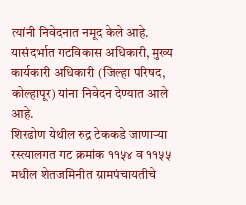त्यांनी निवेदनात नमूद केले आहे. यासंदर्भात गटविकास अधिकारी, मुख्य कार्यकारी अधिकारी (जिल्हा परिषद, कोल्हापूर) यांना निवेदन देण्यात आले आहे.
शिरढोण येथील रुद्र टेककडे जाणाऱ्या रस्त्यालगत गट क्रमांक ११५४ व ११५५ मधील शेतजमिनीत ग्रामपंचायतीचे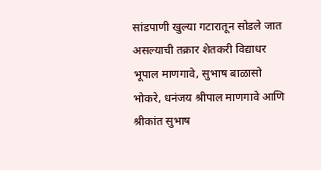सांडपाणी खुल्या गटारातून सोडले जात असल्याची तक्रार शेतकरी विद्याधर भूपाल माणगावे, सुभाष बाळासो भोकरे, धनंजय श्रीपाल माणगावे आणि श्रीकांत सुभाष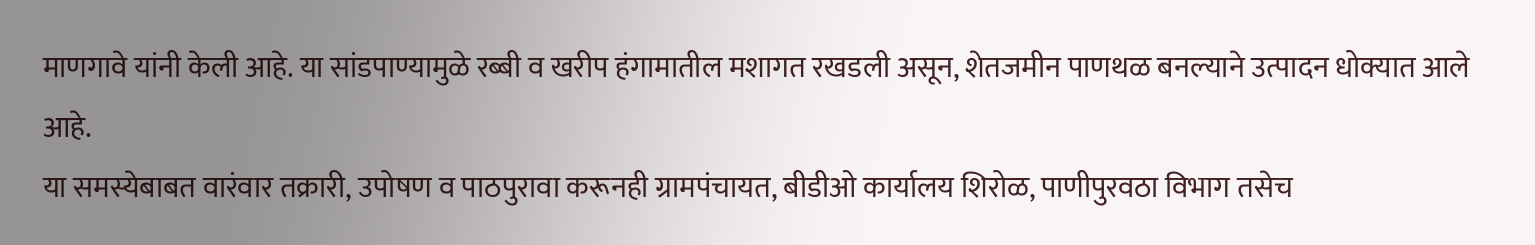माणगावे यांनी केली आहे. या सांडपाण्यामुळे रब्बी व खरीप हंगामातील मशागत रखडली असून, शेतजमीन पाणथळ बनल्याने उत्पादन धोक्यात आले आहे.
या समस्येबाबत वारंवार तक्रारी, उपोषण व पाठपुरावा करूनही ग्रामपंचायत, बीडीओ कार्यालय शिरोळ, पाणीपुरवठा विभाग तसेच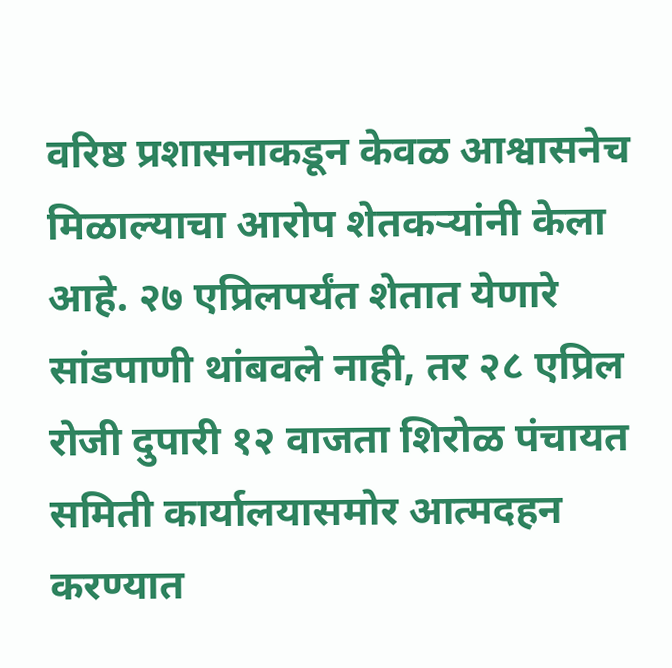वरिष्ठ प्रशासनाकडून केवळ आश्वासनेच मिळाल्याचा आरोप शेतकऱ्यांनी केला आहे. २७ एप्रिलपर्यंत शेतात येणारे सांडपाणी थांबवले नाही, तर २८ एप्रिल रोजी दुपारी १२ वाजता शिरोळ पंचायत समिती कार्यालयासमोर आत्मदहन करण्यात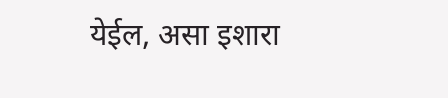येईल, असा इशारा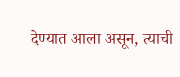देण्यात आला असून, त्याची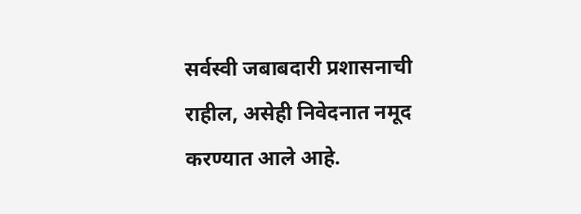सर्वस्वी जबाबदारी प्रशासनाची राहील, असेही निवेदनात नमूद करण्यात आले आहे.